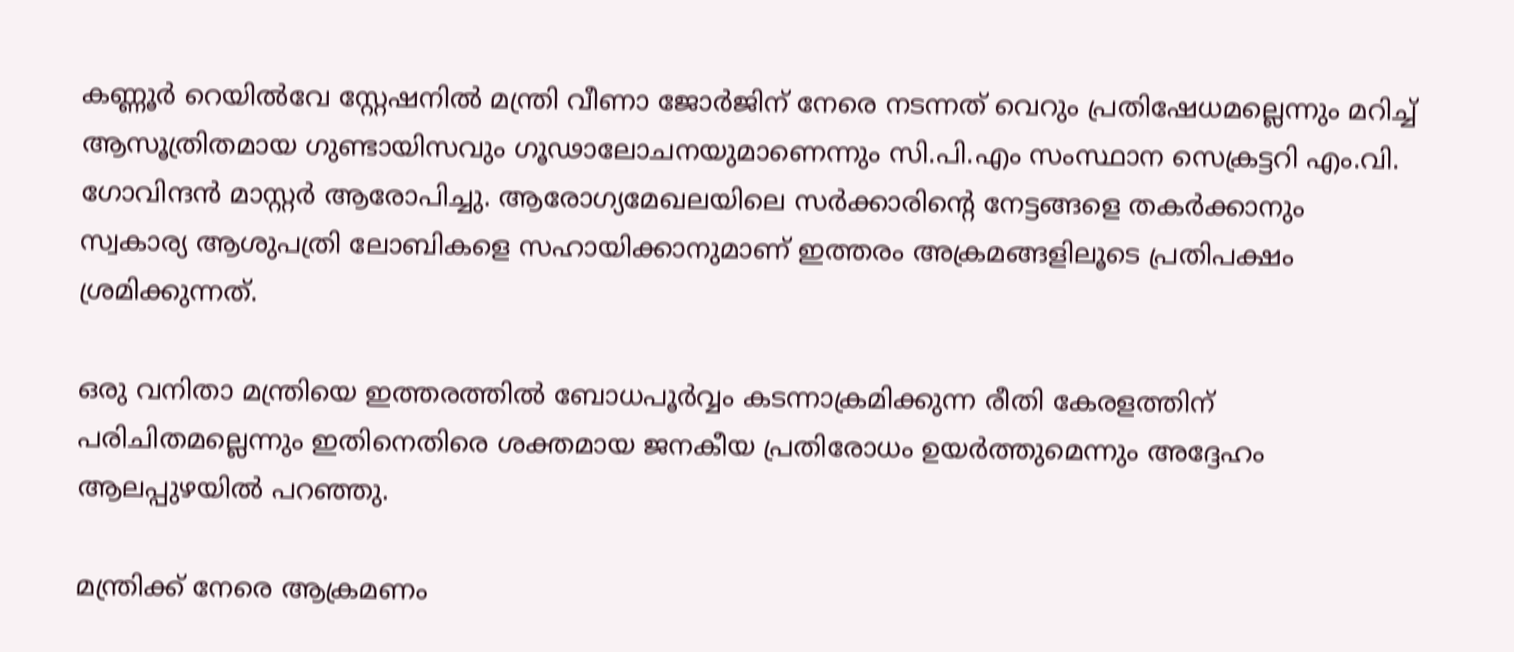കണ്ണൂർ റെയിൽവേ സ്റ്റേഷനിൽ മന്ത്രി വീണാ ജോർജിന് നേരെ നടന്നത് വെറും പ്രതിഷേധമല്ലെന്നും മറിച്ച് ആസൂത്രിതമായ ഗുണ്ടായിസവും ഗൂഢാലോചനയുമാണെന്നും സി.പി.എം സംസ്ഥാന സെക്രട്ടറി എം.വി. ഗോവിന്ദൻ മാസ്റ്റർ ആരോപിച്ചു. ആരോഗ്യമേഖലയിലെ സർക്കാരിന്റെ നേട്ടങ്ങളെ തകർക്കാനും സ്വകാര്യ ആശുപത്രി ലോബികളെ സഹായിക്കാനുമാണ് ഇത്തരം അക്രമങ്ങളിലൂടെ പ്രതിപക്ഷം ശ്രമിക്കുന്നത്.

ഒരു വനിതാ മന്ത്രിയെ ഇത്തരത്തിൽ ബോധപൂർവ്വം കടന്നാക്രമിക്കുന്ന രീതി കേരളത്തിന് പരിചിതമല്ലെന്നും ഇതിനെതിരെ ശക്തമായ ജനകീയ പ്രതിരോധം ഉയർത്തുമെന്നും അദ്ദേഹം ആലപ്പുഴയിൽ പറഞ്ഞു.

മന്ത്രിക്ക് നേരെ ആക്രമണം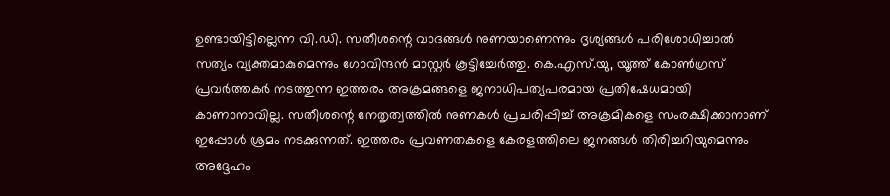ഉണ്ടായിട്ടില്ലെന്ന വി.ഡി. സതീശന്റെ വാദങ്ങൾ നുണയാണെന്നും ദൃശ്യങ്ങൾ പരിശോധിച്ചാൽ സത്യം വ്യക്തമാകുമെന്നും ഗോവിന്ദൻ മാസ്റ്റർ കൂട്ടിച്ചേർത്തു. കെ.എസ്.യു, യൂത്ത് കോൺഗ്രസ് പ്രവർത്തകർ നടത്തുന്ന ഇത്തരം അക്രമങ്ങളെ ജനാധിപത്യപരമായ പ്രതിഷേധമായി കാണാനാവില്ല. സതീശന്റെ നേതൃത്വത്തിൽ നുണകൾ പ്രചരിപ്പിച്ച് അക്രമികളെ സംരക്ഷിക്കാനാണ് ഇപ്പോൾ ശ്രമം നടക്കുന്നത്. ഇത്തരം പ്രവണതകളെ കേരളത്തിലെ ജനങ്ങൾ തിരിച്ചറിയുമെന്നും അദ്ദേഹം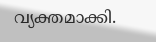വ്യക്തമാക്കി.